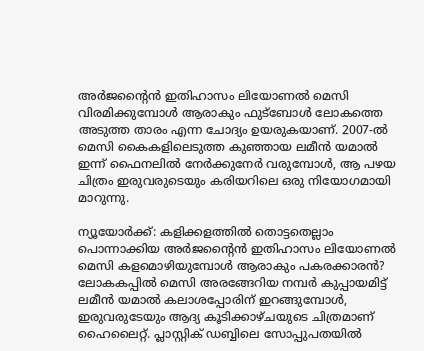അര്‍ജന്റൈന്‍ ഇതിഹാസം ലിയോണല്‍ മെസി വിരമിക്കുമ്പോള്‍ ആരാകും ഫുട്ബോൾ ലോകത്തെ അടുത്ത താരം എന്ന ചോദ്യം ഉയരുകയാണ്. 2007-ൽ മെസി കൈകളിലെടുത്ത കുഞ്ഞായ ലമീന്‍ യമാല്‍ ഇന്ന് ഫൈനലില്‍ നേർക്കുനേർ വരുമ്പോൾ, ആ പഴയ ചിത്രം ഇരുവരുടെയും കരിയറിലെ ഒരു നിയോഗമായി മാറുന്നു.

ന്യൂയോര്‍ക്ക്: കളിക്കളത്തില്‍ തൊട്ടതെല്ലാം പൊന്നാക്കിയ അര്‍ജന്റൈന്‍ ഇതിഹാസം ലിയോണല്‍ മെസി കളമൊഴിയുമ്പോള്‍ ആരാകും പകരക്കാരന്‍? ലോകകപ്പില്‍ മെസി അരങ്ങേറിയ നമ്പര്‍ കുപ്പായമിട്ട് ലമീന്‍ യമാല്‍ കലാശപ്പോരിന് ഇറങ്ങുമ്പോള്‍, ഇരുവരുടേയും ആദ്യ കൂടിക്കാഴ്ചയുടെ ചിത്രമാണ് ഹൈലൈറ്റ്. പ്ലാസ്റ്റിക് ഡബ്ബിലെ സോപ്പുപതയില്‍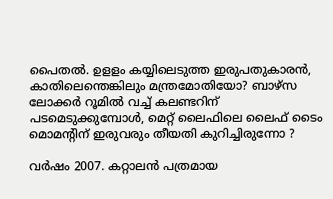പൈതല്‍. ഉളളം കയ്യിലെടുത്ത ഇരുപതുകാരന്‍, കാതിലെന്തെങ്കിലും മന്ത്രമോതിയോ? ബാഴ്‌സ ലോക്കര്‍ റൂമില്‍ വച്ച് കലണ്ടറിന് പടമെടുക്കുമ്പോള്‍, മെറ്റ് ലൈഫിലെ ലൈഫ് ടൈം മൊമന്റിന് ഇരുവരും തീയതി കുറിച്ചിരുന്നോ ?

വര്‍ഷം 2007. കറ്റാലന്‍ പത്രമായ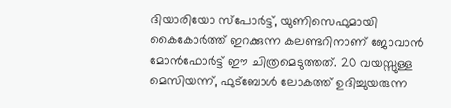ദിയാരിയോ സ്‌പോര്‍ട്ട്, യുണിസെഫുമായി കൈകോര്‍ത്ത് ഇറക്കുന്ന കലണ്ടറിനാണ് ജോവാന്‍ മോന്‍ഫോര്‍ട്ട് ഈ ചിത്രമെടുത്തത്. 20 വയസ്സുള്ള മെസിയന്ന്, ഫുട്‌ബോള്‍ ലോകത്ത് ഉദിച്ചുയരുന്ന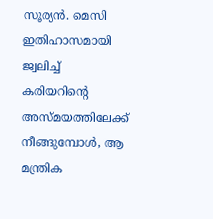സൂര്യന്‍. മെസി ഇതിഹാസമായി ജ്വലിച്ച് കരിയറിന്റെ അസ്മയത്തിലേക്ക് നീങ്ങുമ്പോള്‍, ആ മന്ത്രിക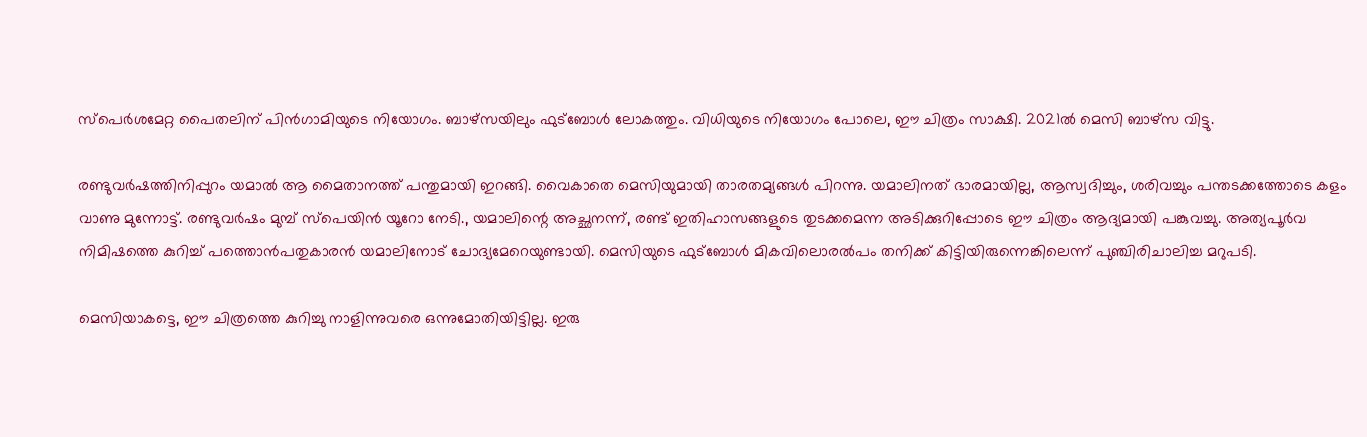സ്‌പെര്‍ശമേറ്റ പൈതലിന് പിന്‍ഗാമിയുടെ നിയോഗം. ബാഴ്‌സയിലും ഫുട്‌ബോള്‍ ലോകത്തും. വിധിയുടെ നിയോഗം പോലെ, ഈ ചിത്രം സാക്ഷി. 2021ല്‍ മെസി ബാഴ്‌സ വിട്ടു.

രണ്ടുവര്‍ഷത്തിനിപ്പുറം യമാല്‍ ആ മൈതാനത്ത് പന്തുമായി ഇറങ്ങി. വൈകാതെ മെസിയുമായി താരതമ്യങ്ങള്‍ പിറന്നു. യമാലിനത് ഭാരമായില്ല, ആസ്വദിച്ചും, ശരിവച്ചും പന്തടക്കത്തോടെ കളം വാണു മുന്നോട്ട്. രണ്ടുവര്‍ഷം മുമ്പ് സ്‌പെയിന്‍ യൂറോ നേടി., യമാലിന്റെ അച്ഛനന്ന്, രണ്ട് ഇതിഹാസങ്ങളുടെ തുടക്കമെന്ന അടിക്കുറിപ്പോടെ ഈ ചിത്രം ആദ്യമായി പങ്കുവച്ചു. അത്യപൂര്‍വ നിമിഷത്തെ കുറിച്ച് പത്തൊന്‍പതുകാരന്‍ യമാലിനോട് ചോദ്യമേറെയുണ്ടായി. മെസിയുടെ ഫുട്‌ബോള്‍ മികവിലൊരല്‍പം തനിക്ക് കിട്ടിയിരുന്നെങ്കിലെന്ന് പുഞ്ചിരിചാലിച്ച മറുപടി.

മെസിയാകട്ടെ, ഈ ചിത്രത്തെ കുറിച്ചു നാളിന്നുവരെ ഒന്നുമോതിയിട്ടില്ല. ഇരു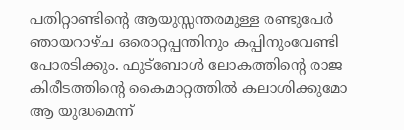പതിറ്റാണ്ടിന്റെ ആയുസ്സന്തരമുള്ള രണ്ടുപേര്‍ ഞായറാഴ്ച ഒരൊറ്റപ്പന്തിനും കപ്പിനുംവേണ്ടി പോരടിക്കും. ഫുട്‌ബോള്‍ ലോകത്തിന്റെ രാജ കിരീടത്തിന്റെ കൈമാറ്റത്തില്‍ കലാശിക്കുമോ ആ യുദ്ധമെന്ന്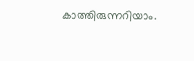കാത്തിരുന്നറിയാം.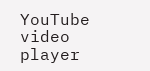YouTube video player